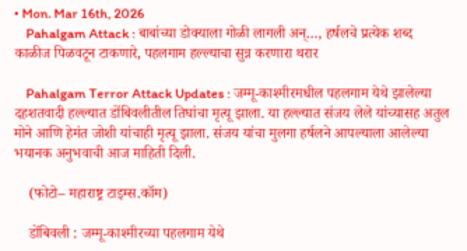• Mon. Mar 16th, 2026
    Pahalgam Attack : बाबांच्या डोक्याला गोळी लागली अन्…, हर्षलचे प्रत्येक शब्द काळीज पिळवटून टाकणारे, पहलगाम हल्ल्याचा सुन्न करणारा थरार

    Pahalgam Terror Attack Updates : जम्मू-काश्मीरमधील पहलगाम येथे झालेल्या दहशतवादी हल्ल्यात डोंबिवलीतील तिघांचा मृत्यू झाला. या हल्ल्यात संजय लेले यांच्यासह अतुल मोने आणि हेमंत जोशी यांचाही मृत्यू झाला. संजय यांचा मुलगा हर्षलने आपल्याला आलेल्या भयानक अनुभवाची आज माहिती दिली.

    (फोटो– महाराष्ट्र टाइम्स.कॉम)

    डोंबिवली : जम्मू-काश्मीरच्या पहलगाम येथे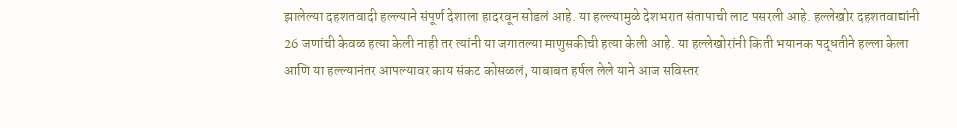झालेल्या दहशतवादी हल्ल्याने संपूर्ण देशाला हादरवून सोडलं आहे. या हल्ल्यामुळे देशभरात संतापाची लाट पसरली आहे. हल्लेखोर दहशतवाद्यांनी 26 जणांची केवळ हत्या केली नाही तर त्यांनी या जगातल्या माणुसकीची हत्या केली आहे. या हल्लेखोरांनी किती भयानक पद्धतीने हल्ला केला आणि या हल्ल्यानंतर आपल्यावर काय संकट कोसळलं, याबाबत हर्षल लेले याने आज सविस्तर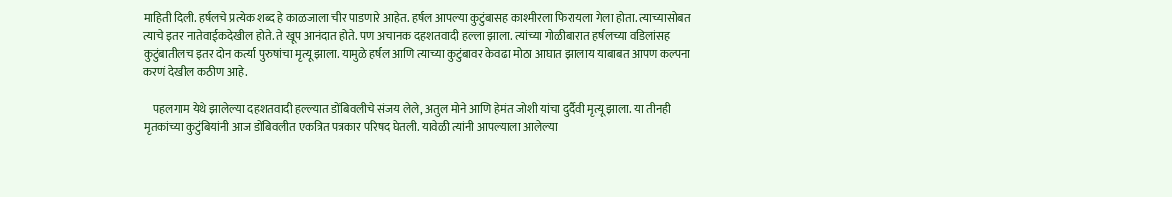माहिती दिली. हर्षलचे प्रत्येक शब्द हे काळजाला चीर पाडणारे आहेत. हर्षल आपल्या कुटुंबासह काश्मीरला फिरायला गेला होता. त्याच्यासोबत त्याचे इतर नातेवाईकदेखील होते. ते खूप आनंदात होते. पण अचानक दहशतवादी हल्ला झाला. त्यांच्या गोळीबारात हर्षलच्या वडिलांसह कुटुंबातीलच इतर दोन कर्त्या पुरुषांचा मृत्यू झाला. यामुळे हर्षल आणि त्याच्या कुटुंबावर केवढा मोठा आघात झालाय याबाबत आपण कल्पना करणं देखील कठीण आहे.

    पहलगाम येथे झालेल्या दहशतवादी हल्ल्यात डोंबिवलीचे संजय लेले, अतुल मोने आणि हेमंत जोशी यांचा दुर्दैवी मृत्यू झाला. या तीनही मृतकांच्या कुटुंबियांनी आज डोंबिवलीत एकत्रित पत्रकार परिषद घेतली. यावेळी त्यांनी आपल्याला आलेल्या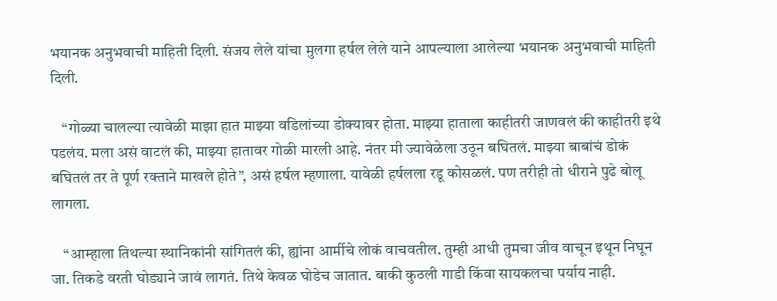भयानक अनुभवाची माहिती दिली. संजय लेले यांचा मुलगा हर्षल लेले याने आपल्याला आलेल्या भयानक अनुभवाची माहिती दिली.

    “गोळ्या चालल्या त्यावेळी माझा हात माझ्या वडिलांच्या डोक्यावर होता. माझ्या हाताला काहीतरी जाणवलं की काहीतरी इथे पडलंय. मला असं वाटलं की, माझ्या हातावर गोळी मारली आहे. नंतर मी ज्यावेळेला उठून बघितलं. माझ्या बाबांचं डोकं बघितलं तर ते पूर्ण रक्ताने माखले होते”, असं हर्षल म्हणाला. यावेळी हर्षलला रडू कोसळलं. पण तरीही तो धीराने पुढे बोलू लागला.

    “आम्हाला तिथल्या स्थानिकांनी सांगितलं की, ह्यांना आर्मीचे लोकं वाचवतील. तुम्ही आधी तुमचा जीव वाचून इथून निघून जा. तिकडे वरती घोड्याने जावं लागतं. तिथे केवळ घोडेच जातात. बाकी कुठली गाडी किंवा सायकलचा पर्याय नाही.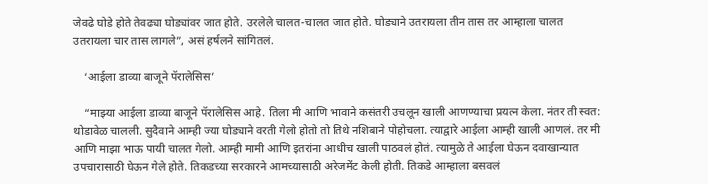जेवढे घोडे होते तेवढ्या घोड्यांवर जात होते. उरलेले चालत-चालत जात होते. घोड्याने उतरायला तीन तास तर आम्हाला चालत उतरायला चार तास लागले”, असं हर्षलने सांगितलं.

    ‘आईला डाव्या बाजूने पॅरालेसिस’

    “माझ्या आईला डाव्या बाजूने पॅरालेसिस आहे. तिला मी आणि भावाने कसंतरी उचलून खाली आणण्याचा प्रयत्न केला. नंतर ती स्वत: थोडावेळ चालली. सुदैवाने आम्ही ज्या घोड्याने वरती गेलो होतो तो तिथे नशिबाने पोहोचला. त्याद्वारे आईला आम्ही खाली आणलं. तर मी आणि माझा भाऊ पायी चालत गेलो. आम्ही मामी आणि इतरांना आधीच खाली पाठवलं होतं. त्यामुळे ते आईला घेऊन दवाखान्यात उपचारासाठी घेऊन गेले होते. तिकडच्या सरकारने आमच्यासाठी अरेजमेंट केली होती. तिकडे आम्हाला बसवलं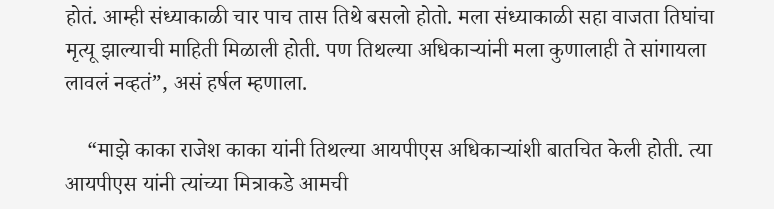होतं. आम्ही संध्याकाळी चार पाच तास तिथे बसलो होतो. मला संध्याकाळी सहा वाजता तिघांचा मृत्यू झाल्याची माहिती मिळाली होती. पण तिथल्या अधिकाऱ्यांनी मला कुणालाही ते सांगायला लावलं नव्हतं”, असं हर्षल म्हणाला.

    “माझे काका राजेश काका यांनी तिथल्या आयपीएस अधिकाऱ्यांशी बातचित केली होती. त्या आयपीएस यांनी त्यांच्या मित्राकडे आमची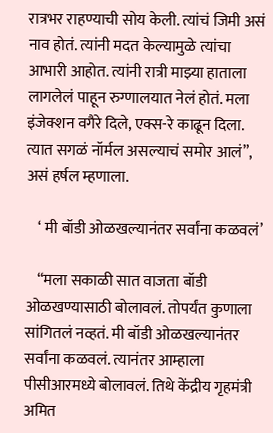रात्रभर राहण्याची सोय केली. त्यांचं जिमी असं नाव होतं. त्यांनी मदत केल्यामुळे त्यांचा आभारी आहोत. त्यांनी रात्री माझ्या हाताला लागलेलं पाहून रुग्णालयात नेलं होतं. मला इंजेक्शन वगैरे दिले, एक्स-रे काढून दिला. त्यात सगळं नॉर्मल असल्याचं समोर आलं”, असं हर्षल म्हणाला.

    ‘ मी बॉडी ओळखल्यानंतर सर्वांना कळवलं’

    “मला सकाळी सात वाजता बॉडी ओळखण्यासाठी बोलावलं. तोपर्यंत कुणाला सांगितलं नव्हतं. मी बॉडी ओळखल्यानंतर सर्वांना कळवलं. त्यानंतर आम्हाला पीसीआरमध्ये बोलावलं. तिथे केंद्रीय गृहमंत्री अमित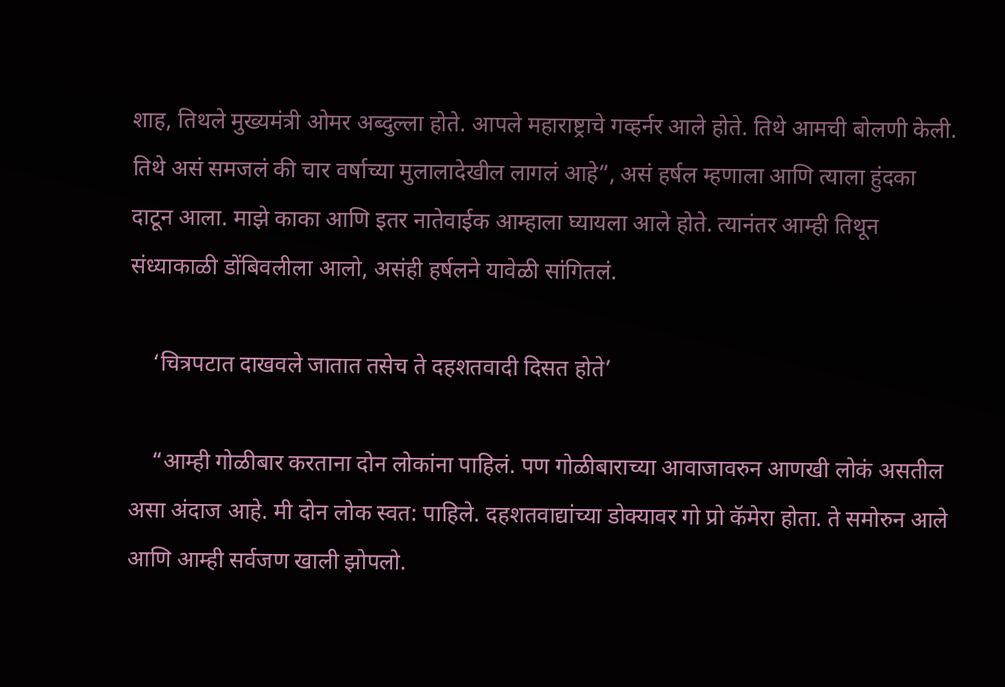शाह, तिथले मुख्यमंत्री ओमर अब्दुल्ला होते. आपले महाराष्ट्राचे गव्हर्नर आले होते. तिथे आमची बोलणी केली. तिथे असं समजलं की चार वर्षाच्या मुलालादेखील लागलं आहे”, असं हर्षल म्हणाला आणि त्याला हुंदका दाटून आला. माझे काका आणि इतर नातेवाईक आम्हाला घ्यायला आले होते. त्यानंतर आम्ही तिथून संध्याकाळी डोंबिवलीला आलो, असंही हर्षलने यावेळी सांगितलं.

    ‘चित्रपटात दाखवले जातात तसेच ते दहशतवादी दिसत होते’

    “आम्ही गोळीबार करताना दोन लोकांना पाहिलं. पण गोळीबाराच्या आवाजावरुन आणखी लोकं असतील असा अंदाज आहे. मी दोन लोक स्वत: पाहिले. दहशतवाद्यांच्या डोक्यावर गो प्रो कॅमेरा होता. ते समोरुन आले आणि आम्ही सर्वजण खाली झोपलो.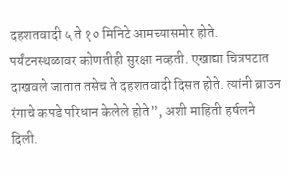दहशतवादी ५ ते १० मिनिटे आमच्यासमोर होते. पर्यंटनस्थळावर कोणतीही सुरक्षा नव्हती. एखाद्या चित्रपटात दाखवले जातात तसेच ते दहशतवादी दिसत होते. त्यांनी ब्राउन रंगाचे कपडे परिधान केलेले होते”, अशी माहिती हर्षलने दिली.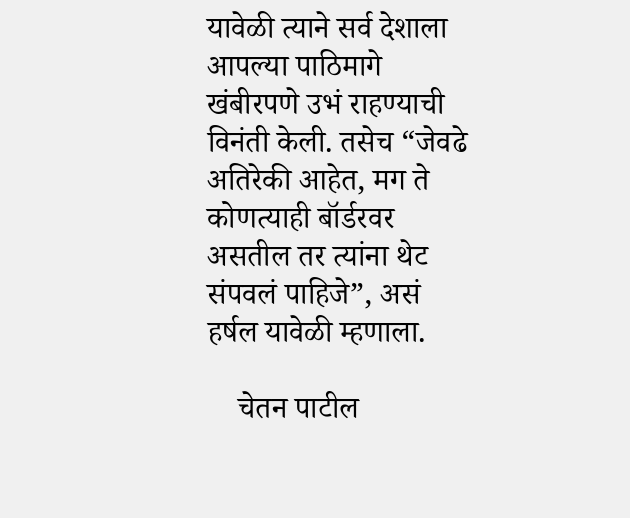यावेळी त्याने सर्व देशाला आपल्या पाठिमागे खंबीरपणे उभं राहण्याची विनंती केली. तसेच “जेवढे अतिरेकी आहेत, मग ते कोणत्याही बॉर्डरवर असतील तर त्यांना थेट संपवलं पाहिजे”, असं हर्षल यावेळी म्हणाला.

    चेतन पाटील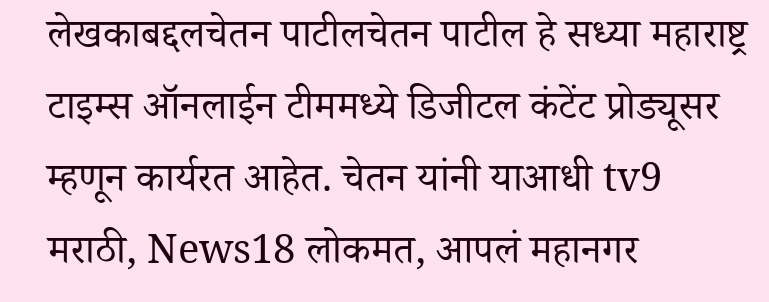लेखकाबद्दलचेतन पाटीलचेतन पाटील हे सध्या महाराष्ट्र टाइम्स ऑनलाईन टीममध्ये डिजीटल कंटेंट प्रोड्यूसर म्हणून कार्यरत आहेत. चेतन यांनी याआधी tv9 मराठी, News18 लोकमत, आपलं महानगर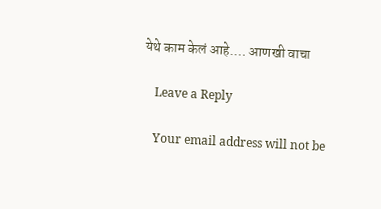येथे काम केलं आहे.… आणखी वाचा

    Leave a Reply

    Your email address will not be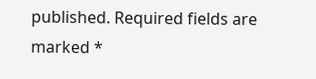published. Required fields are marked *